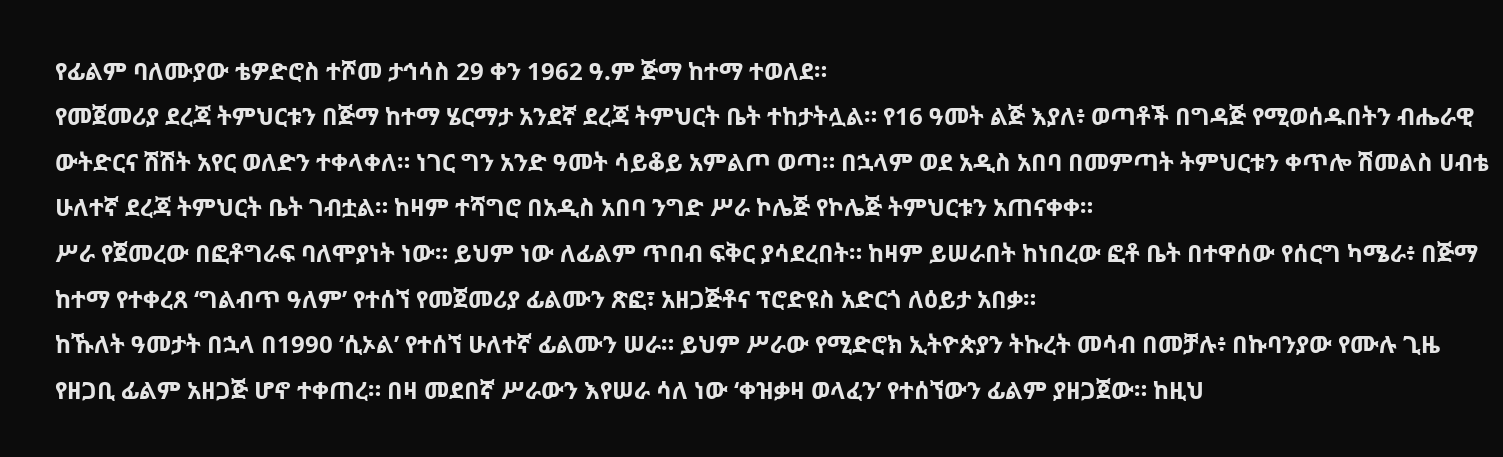የፊልም ባለሙያው ቴዎድሮስ ተሾመ ታኅሳስ 29 ቀን 1962 ዓ.ም ጅማ ከተማ ተወለደ።
የመጀመሪያ ደረጃ ትምህርቱን በጅማ ከተማ ሄርማታ አንደኛ ደረጃ ትምህርት ቤት ተከታትሏል። የ16 ዓመት ልጅ እያለ፥ ወጣቶች በግዳጅ የሚወሰዱበትን ብሔራዊ ውትድርና ሽሽት አየር ወለድን ተቀላቀለ። ነገር ግን አንድ ዓመት ሳይቆይ አምልጦ ወጣ። በኋላም ወደ አዲስ አበባ በመምጣት ትምህርቱን ቀጥሎ ሽመልስ ሀብቴ ሁለተኛ ደረጃ ትምህርት ቤት ገብቷል። ከዛም ተሻግሮ በአዲስ አበባ ንግድ ሥራ ኮሌጅ የኮሌጅ ትምህርቱን አጠናቀቀ።
ሥራ የጀመረው በፎቶግራፍ ባለሞያነት ነው። ይህም ነው ለፊልም ጥበብ ፍቅር ያሳደረበት። ከዛም ይሠራበት ከነበረው ፎቶ ቤት በተዋሰው የሰርግ ካሜራ፥ በጅማ ከተማ የተቀረጸ ‘ግልብጥ ዓለም’ የተሰኘ የመጀመሪያ ፊልሙን ጽፎ፣ አዘጋጅቶና ፕሮድዩስ አድርጎ ለዕይታ አበቃ።
ከኹለት ዓመታት በኋላ በ1990 ‘ሲኦል’ የተሰኘ ሁለተኛ ፊልሙን ሠራ። ይህም ሥራው የሚድሮክ ኢትዮጵያን ትኩረት መሳብ በመቻሉ፥ በኩባንያው የሙሉ ጊዜ የዘጋቢ ፊልም አዘጋጅ ሆኖ ተቀጠረ። በዛ መደበኛ ሥራውን እየሠራ ሳለ ነው ‘ቀዝቃዛ ወላፈን’ የተሰኘውን ፊልም ያዘጋጀው። ከዚህ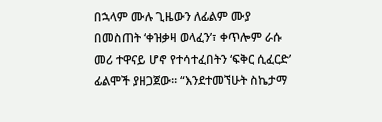በኋላም ሙሉ ጊዜውን ለፊልም ሙያ በመስጠት ‘ቀዝቃዛ ወላፈን’፣ ቀጥሎም ራሱ መሪ ተዋናይ ሆኖ የተሳተፈበትን ‘ፍቅር ሲፈርድ’ ፊልሞች ያዘጋጀው። “እንደተመኘሁት ስኬታማ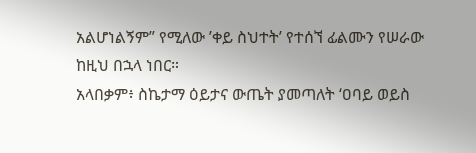አልሆነልኝም” የሚለው ’ቀይ ስህተት’ የተሰኘ ፊልሙን የሠራው ከዚህ በኋላ ነበር።
አላበቃም፥ ስኬታማ ዕይታና ውጤት ያመጣለት ‘ዐባይ ወይስ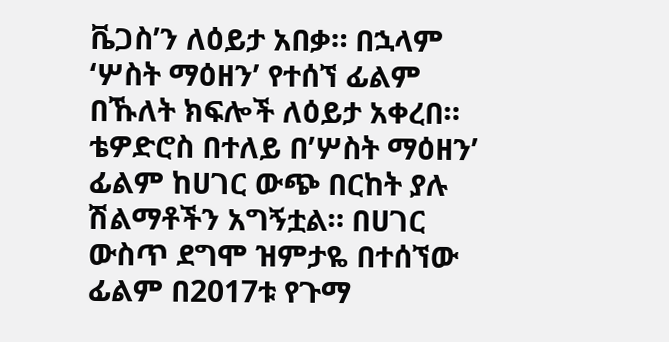ቬጋስ’ን ለዕይታ አበቃ። በኋላም ‘ሦስት ማዕዘን’ የተሰኘ ፊልም በኹለት ክፍሎች ለዕይታ አቀረበ።
ቴዎድሮስ በተለይ በ’ሦስት ማዕዘን’ ፊልም ከሀገር ውጭ በርከት ያሉ ሽልማቶችን አግኝቷል። በሀገር ውስጥ ደግሞ ዝምታዬ በተሰኘው ፊልም በ2017ቱ የጉማ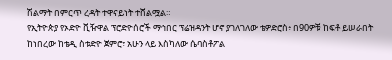ሽልማት በምርጥ ረዳት ተዋናይነት ተሸልሟል።
የኢትዮጵያ የኦድዮ ቪዥዋል ፕሮድዮሰሮች ማኅበር ፕሬዝዳንት ሆኖ ያገለገለው ቴዎድሮስ፥ በ90ዎቹ ከፍቶ ይሠራበት ከነበረው ከቴዲ ስቱድዮ ጀምሮ፣ አሁን ላይ እስካለው ሴባስቶፖል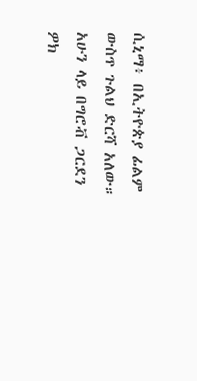ሲኒማ፥ በኢትዮጵያ ፊልም ውስጥ ጉልህ ድርሻ አለው። አሁን ላይ በግሮቭ ጋርደን ዎክ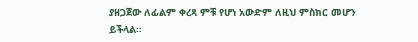ያዘጋጀው ለፊልም ቀረጻ ምቹ የሆነ አውድም ለዚህ ምስክር መሆን ይችላል።